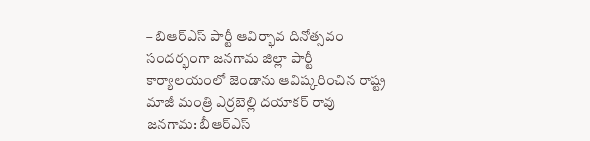– బిఆర్ఎస్ పార్టీ ఆవిర్భావ దినోత్సవం సందర్భంగా జనగామ జిల్లా పార్టీ కార్యాలయంలో జెండాను ఆవిష్కరించిన రాష్ట్ర మాజీ మంత్రి ఎర్రబెల్లి దయాకర్ రావు
జనగామ: బీఆర్ఎస్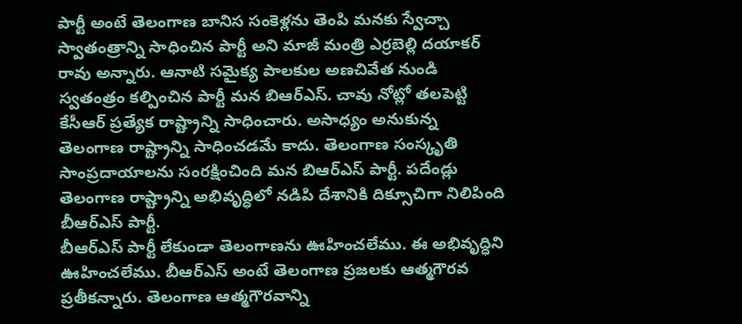పార్టీ అంటే తెలంగాణ బానిస సంకెళ్లను తెంపి మనకు స్వేచ్చా స్వాతంత్రాన్ని సాధించిన పార్టీ అని మాజీ మంత్రి ఎర్రబెల్లి దయాకర్ రావు అన్నారు. ఆనాటి సమైక్య పాలకుల అణచివేత నుండి స్వతంత్రం కల్పించిన పార్టీ మన బిఆర్ఎస్. చావు నోట్లో తలపెట్టి కేసీఆర్ ప్రత్యేక రాష్ట్రాన్ని సాధించారు. అసాధ్యం అనుకున్న తెలంగాణ రాష్ట్రాన్ని సాధించడమే కాదు. తెలంగాణ సంస్కృతి సాంప్రదాయాలను సంరక్షించింది మన బిఆర్ఎస్ పార్టీ. పదేండ్లు తెలంగాణ రాష్ట్రాన్ని అభివృద్ధిలో నడిపి దేశానికి దిక్సూచిగా నిలిపింది బీఆర్ఎస్ పార్టీ.
బీఆర్ఎస్ పార్టీ లేకుండా తెలంగాణను ఊహించలేము. ఈ అభివృద్ధిని ఊహించలేము. బీఆర్ఎస్ అంటే తెలంగాణ ప్రజలకు ఆత్మగౌరవ ప్రతీకన్నారు. తెలంగాణ ఆత్మగౌరవాన్ని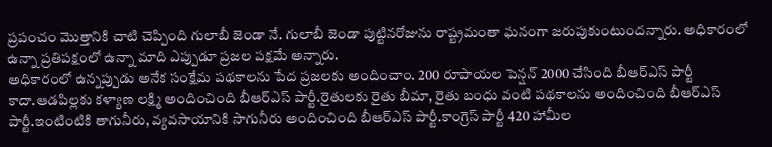ప్రపంచం మొత్తానికి చాటి చెప్పింది గులాబీ జెండా నే. గులాబీ జెండా పుట్టినరోజును రాష్ట్రమంతా ఘనంగా జరుపుకుంటుందన్నారు. అధికారంలో ఉన్నా ప్రతిపక్షంలో ఉన్నా మాది ఎప్పుడూ ప్రజల పక్షమే అన్నారు.
అధికారంలో ఉన్నప్పుడు అనేక సంక్షేమ పథకాలను పేద ప్రజలకు అందించాం. 200 రూపాయల పెన్షన్ 2000 చేసింది బీఆర్ఎస్ పార్టీ కాదా.ఆడపిల్లకు కళ్యాణ లక్ష్మి అందించింది బీఆర్ఎస్ పార్టీ.రైతులకు రైతు బీమా, రైతు బంధు వంటి పథకాలను అందించింది బీఆర్ఎస్ పార్టీ.ఇంటింటికి తాగునీరు, వ్యవసాయానికి సాగునీరు అందించింది బీఆర్ఎస్ పార్టీ.కాంగ్రెస్ పార్టీ 420 హామీల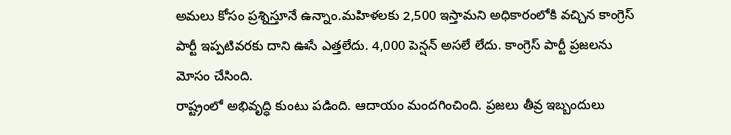అమలు కోసం ప్రశ్నిస్తూనే ఉన్నాం.మహిళలకు 2,500 ఇస్తామని అధికారంలోకి వచ్చిన కాంగ్రెస్ పార్టీ ఇప్పటివరకు దాని ఊసే ఎత్తలేదు. 4,000 పెన్షన్ అసలే లేదు. కాంగ్రెస్ పార్టీ ప్రజలను మోసం చేసింది.
రాష్ట్రంలో అభివృద్ధి కుంటు పడింది. ఆదాయం మందగించింది. ప్రజలు తీవ్ర ఇబ్బందులు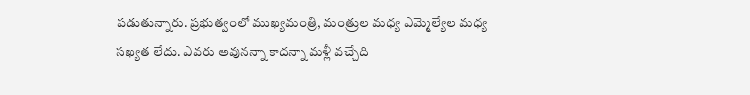పడుతున్నారు. ప్రభుత్వంలో ముఖ్యమంత్రి, మంత్రుల మధ్య ఎమ్మెల్యేల మధ్య సఖ్యత లేదు. ఎవరు అవునన్నా కాదన్నా మళ్లీ వచ్చేది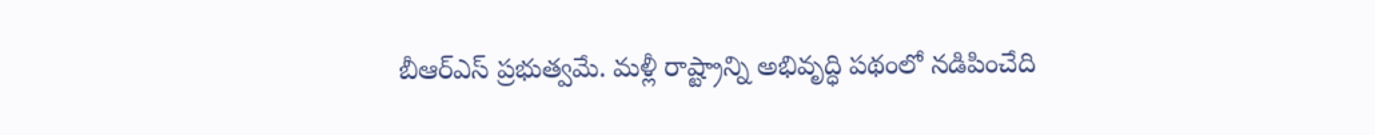బీఆర్ఎస్ ప్రభుత్వమే. మళ్లీ రాష్ట్రాన్ని అభివృద్ధి పథంలో నడిపించేది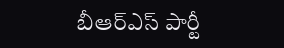బీఆర్ఎస్ పార్టీ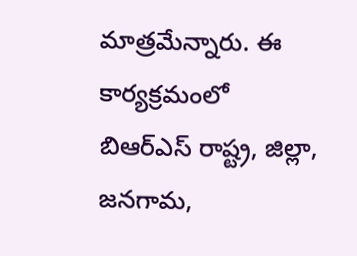మాత్రమేన్నారు. ఈ కార్యక్రమంలో బిఆర్ఎస్ రాష్ట్ర, జిల్లా, జనగామ,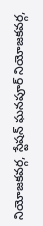నియోజకవర్గ, స్టేషన్ ఘనపూర్ నియోజకవర్గ,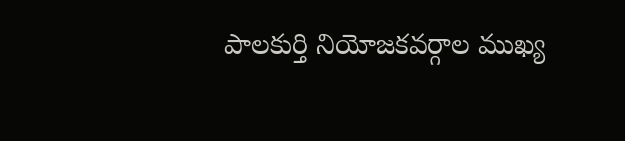పాలకుర్తి నియోజకవర్గాల ముఖ్య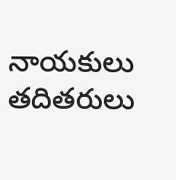నాయకులు తదితరులు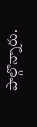పాల్గొన్నారు.